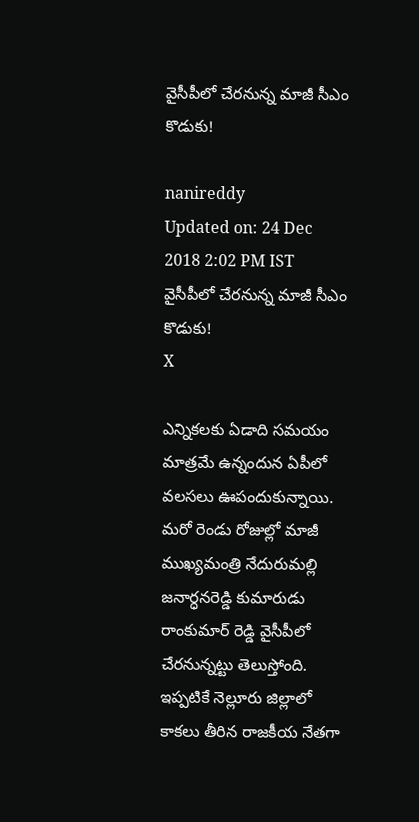వైసీపీలో చేరనున్న మాజీ సీఎం కొడుకు!

nanireddy
Updated on: 24 Dec 2018 2:02 PM IST
వైసీపీలో చేరనున్న మాజీ సీఎం కొడుకు!
X

ఎన్నికలకు ఏడాది సమయం మాత్రమే ఉన్నందున ఏపీలో వలసలు ఊపందుకున్నాయి. మరో రెండు రోజుల్లో మాజీ ముఖ్యమంత్రి నేదురుమల్లి జనార్ధనరెడ్డి కుమారుడు రాంకుమార్ రెడ్డి వైసీపీలో చేరనున్నట్టు తెలుస్తోంది. ఇప్పటికే నెల్లూరు జిల్లాలో కాకలు తీరిన రాజకీయ నేతగా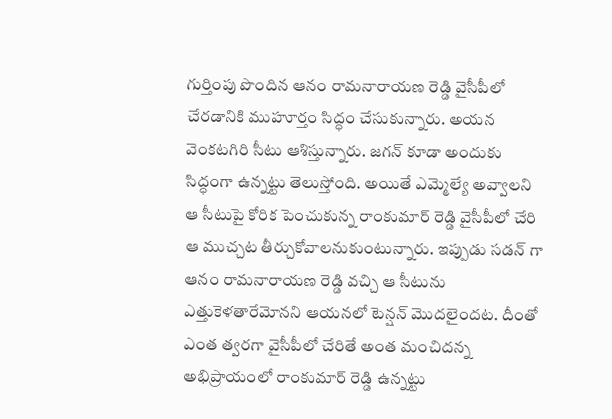గుర్తింపు పొందిన ఆనం రామనారాయణ రెడ్డి వైసీపీలో చేరడానికి ముహూర్తం సిద్ధం చేసుకున్నారు. అయన వెంకటగిరి సీటు ఆశిస్తున్నారు. జగన్ కూడా అందుకు సిద్ధంగా ఉన్నట్టు తెలుస్తోంది. అయితే ఎమ్మెల్యే అవ్వాలని ఆ సీటుపై కోరిక పెంచుకున్న రాంకుమార్ రెడ్డి వైసీపీలో చేరి ఆ ముచ్చట తీర్చుకోవాలనుకుంటున్నారు. ఇప్పుడు సడన్ గా ఆనం రామనారాయణ రెడ్డి వచ్చి ఆ సీటును ఎత్తుకెళతారేమోనని ఆయనలో టెన్షన్ మొదలైందట. దీంతో ఎంత త్వరగా వైసీపీలో చేరితే అంత మంచిదన్న అభిప్రాయంలో రాంకుమార్ రెడ్డి ఉన్నట్టు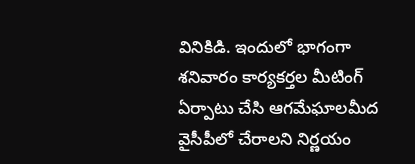వినికిడి. ఇందులో భాగంగా శనివారం కార్యకర్తల మీటింగ్ ఏర్పాటు చేసి ఆగమేఘాలమీద వైసీపీలో చేరాలని నిర్ణయం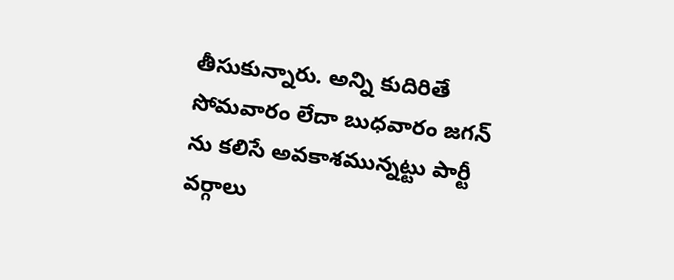తీసుకున్నారు. అన్ని కుదిరితే సోమవారం లేదా బుధవారం జగన్ ను కలిసే అవకాశమున్నట్టు పార్టీ వర్గాలు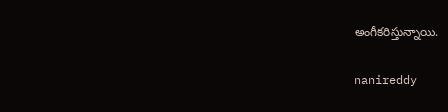అంగీకరిస్తున్నాయి.

nanireddy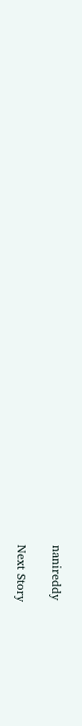nanireddy

Next Story